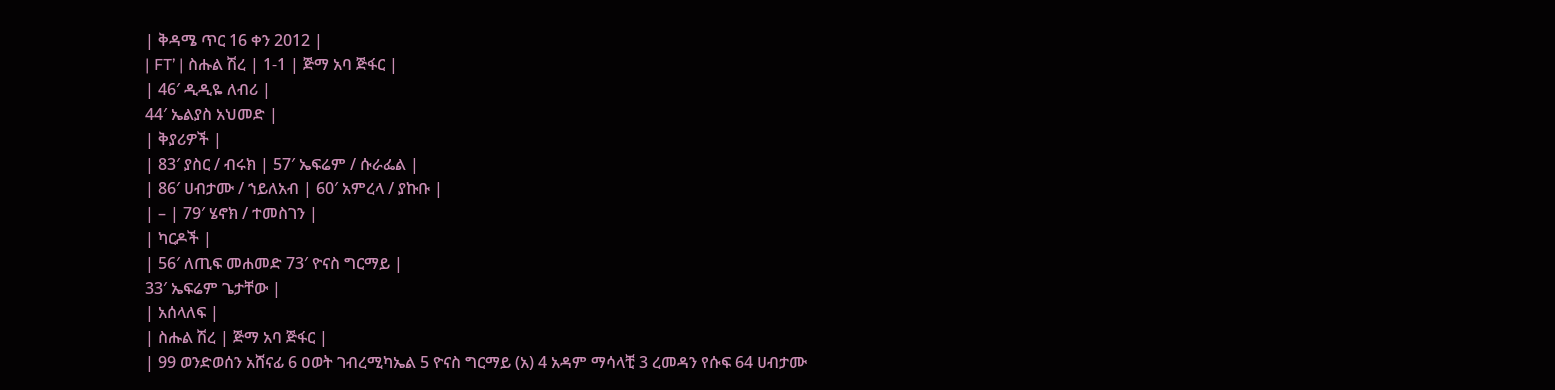| ቅዳሜ ጥር 16 ቀን 2012 |
| FT’ | ስሑል ሽረ | 1-1 | ጅማ አባ ጅፋር |
| 46′ ዲዲዬ ለብሪ |
44′ ኤልያስ አህመድ |
| ቅያሪዎች |
| 83′ ያስር / ብሩክ | 57′ ኤፍሬም / ሱራፌል |
| 86′ ሀብታሙ / ኀይለአብ | 60′ አምረላ / ያኩቡ |
| – | 79′ ሄኖክ / ተመስገን |
| ካርዶች |
| 56′ ለጢፍ መሐመድ 73′ ዮናስ ግርማይ |
33′ ኤፍሬም ጌታቸው |
| አሰላለፍ |
| ስሑል ሽረ | ጅማ አባ ጅፋር |
| 99 ወንድወሰን አሸናፊ 6 ዐወት ገብረሚካኤል 5 ዮናስ ግርማይ (አ) 4 አዳም ማሳላቺ 3 ረመዳን የሱፍ 64 ሀብታሙ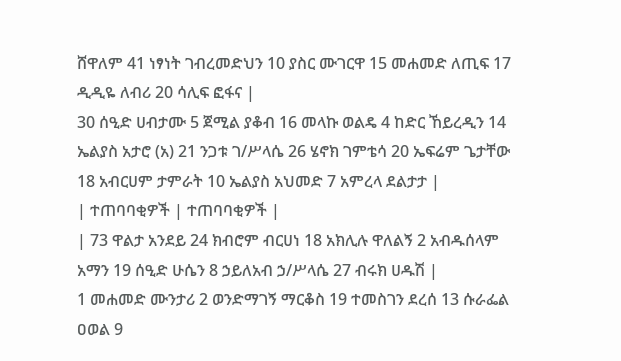ሸዋለም 41 ነፃነት ገብረመድህን 10 ያስር ሙገርዋ 15 መሐመድ ለጢፍ 17 ዲዲዬ ለብሪ 20 ሳሊፍ ፎፋና |
30 ሰዒድ ሀብታሙ 5 ጀሚል ያቆብ 16 መላኩ ወልዴ 4 ከድር ኸይረዲን 14 ኤልያስ አታሮ (አ) 21 ንጋቱ ገ/ሥላሴ 26 ሄኖክ ገምቴሳ 20 ኤፍሬም ጌታቸው 18 አብርሀም ታምራት 10 ኤልያስ አህመድ 7 አምረላ ደልታታ |
| ተጠባባቂዎች | ተጠባባቂዎች |
| 73 ዋልታ አንደይ 24 ክብሮም ብርሀነ 18 አክሊሉ ዋለልኝ 2 አብዱሰላም አማን 19 ሰዒድ ሁሴን 8 ኃይለአብ ኃ/ሥላሴ 27 ብሩክ ሀዱሽ |
1 መሐመድ ሙንታሪ 2 ወንድማገኝ ማርቆስ 19 ተመስገን ደረሰ 13 ሱራፌል ዐወል 9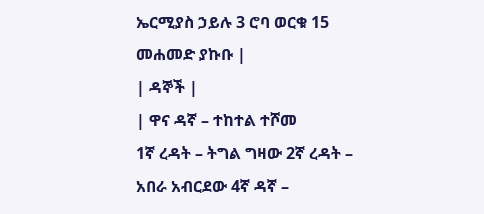ኤርሚያስ ኃይሉ 3 ሮባ ወርቁ 15 መሐመድ ያኩቡ |
| ዳኞች |
| ዋና ዳኛ – ተከተል ተሾመ
1ኛ ረዳት – ትግል ግዛው 2ኛ ረዳት – አበራ አብርደው 4ኛ ዳኛ –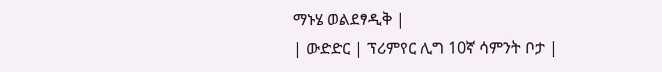ማኑሄ ወልደፃዲቅ |
| ውድድር | ፕሪምየር ሊግ 10ኛ ሳምንት ቦታ |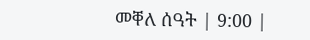መቐለ ሰዓት | 9:00 |